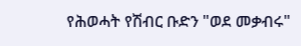የሕወሓት የሽብር ቡድን "ወደ መቃብሩ"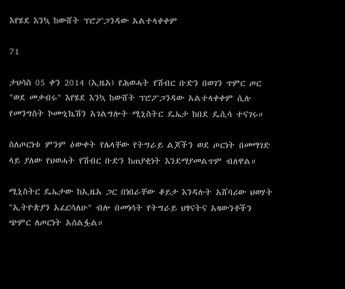እየሄደ እንኳ ከውሸት ፕሮፖጋንዳው አልተላቀቀም

71

ታህሳስ 05 ቀን 2014 (ኢዜአ) የሕወሓት የሽብር ቡድን በወገን ጥምር ጦር "ወደ መቃብሩ" እየሄደ እንኳ ከውሸት ፕሮፖጋንዳው አልተላቀቀም ሲሉ የመንግስት ኮሙኒኬሽን አገልግሎት ሚኒስትር ዴኤታ ከበደ ዴሲሳ ተናገሩ።

ስለጦርነቱ ምንም ዕውቀት የሌላቸው የትግራይ ልጆችን ወደ ጦርነት በመማገድ ላይ ያለው የህወሓት የሽብር ቡድን ከጠያቂነት እንደማያመልጥም ብለዋል።

ሚኒስትር ዴኤታው ከኢዜአ ጋር በነበራቸው ቆይታ እንዳሉት አሸባሪው ህወሃት "ኢትዮጵያን አፈርሳለሁ" ብሎ በመነሳት የትግራይ ህፃናትና አዛውንቶችን ጭምር ለጦርነት አሰልፏል።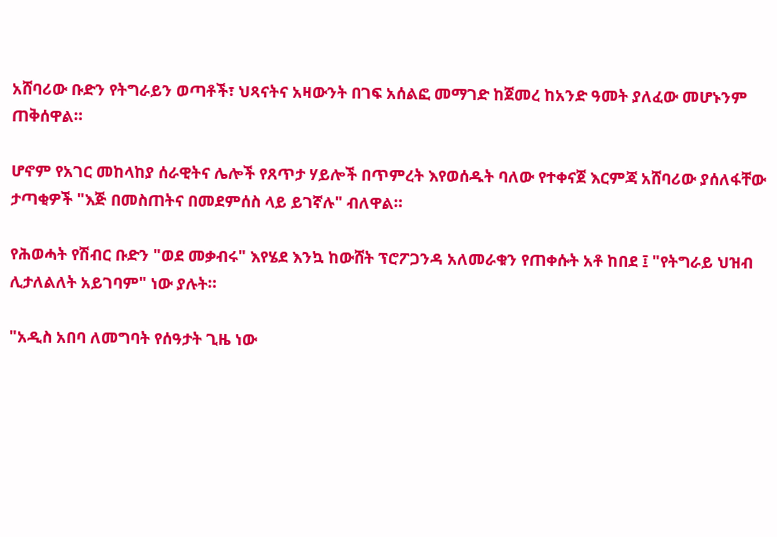አሸባሪው ቡድን የትግራይን ወጣቶች፣ ህጻናትና አዛውንት በገፍ አሰልፎ መማገድ ከጀመረ ከአንድ ዓመት ያለፈው መሆኑንም ጠቅሰዋል።

ሆኖም የአገር መከላከያ ሰራዊትና ሌሎች የጸጥታ ሃይሎች በጥምረት እየወሰዱት ባለው የተቀናጀ እርምጃ አሸባሪው ያሰለፋቸው ታጣቂዎች "እጅ በመስጠትና በመደምሰስ ላይ ይገኛሉ" ብለዋል።

የሕወሓት የሽብር ቡድን "ወደ መቃብሩ" እየሄደ እንኳ ከውሸት ፕሮፖጋንዳ አለመራቁን የጠቀሱት አቶ ከበደ ፤ "የትግራይ ህዝብ ሊታለልለት አይገባም" ነው ያሉት።

"አዲስ አበባ ለመግባት የሰዓታት ጊዜ ነው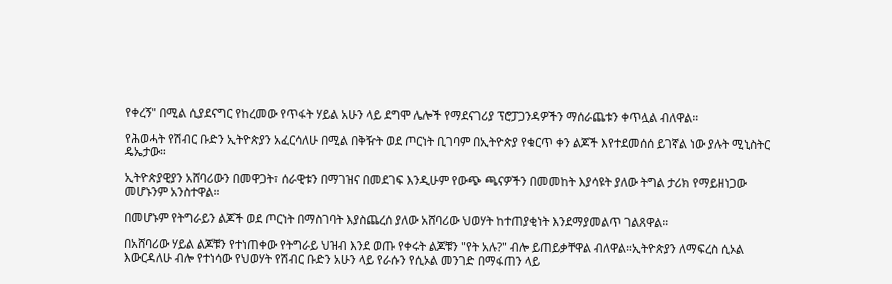የቀረኝ" በሚል ሲያደናግር የከረመው የጥፋት ሃይል አሁን ላይ ደግሞ ሌሎች የማደናገሪያ ፕሮፓጋንዳዎችን ማሰራጨቱን ቀጥሏል ብለዋል።

የሕወሓት የሽብር ቡድን ኢትዮጵያን አፈርሳለሁ በሚል በቅዥት ወደ ጦርነት ቢገባም በኢትዮጵያ የቁርጥ ቀን ልጆች እየተደመሰሰ ይገኛል ነው ያሉት ሚኒስትር ዴኤታው።

ኢትዮጵያዊያን አሸባሪውን በመዋጋት፣ ሰራዊቱን በማገዝና በመደገፍ እንዲሁም የውጭ ጫናዎችን በመመከት እያሳዩት ያለው ትግል ታሪክ የማይዘነጋው መሆኑንም አንስተዋል።

በመሆኑም የትግራይን ልጆች ወደ ጦርነት በማስገባት እያስጨረሰ ያለው አሸባሪው ህወሃት ከተጠያቂነት እንደማያመልጥ ገልጸዋል።

በአሸባሪው ሃይል ልጆቹን የተነጠቀው የትግራይ ህዝብ እንደ ወጡ የቀሩት ልጆቹን "የት አሉ?" ብሎ ይጠይቃቸዋል ብለዋል።ኢትዮጵያን ለማፍረስ ሲኦል እውርዳለሁ ብሎ የተነሳው የህወሃት የሽብር ቡድን አሁን ላይ የራሱን የሲኦል መንገድ በማፋጠን ላይ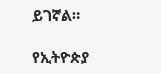ይገኛል።

የኢትዮጵያ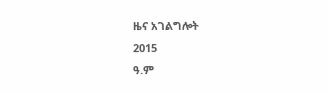ዜና አገልግሎት
2015
ዓ.ም